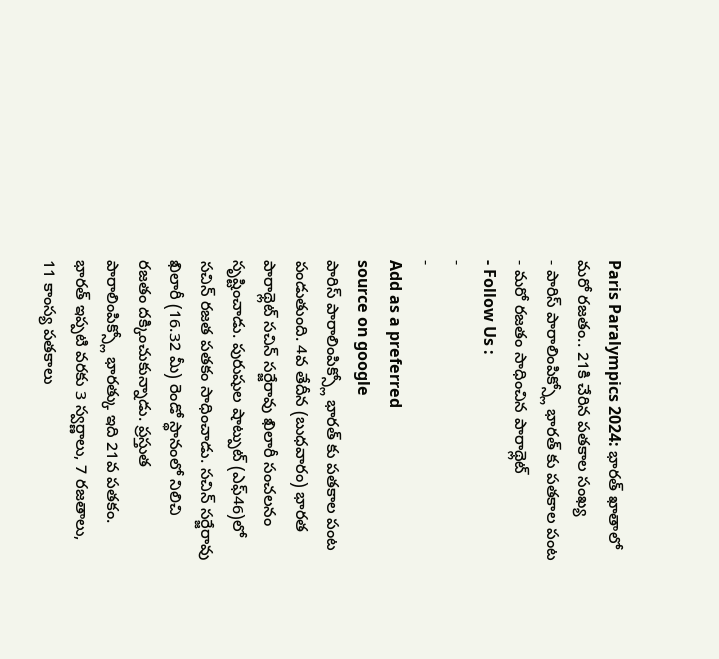Paris Paralympics 2024: భారత్ ఖాతాలో మరో రజతం.. 21కి చేరిన పతకాల సంఖ్య
- పారిస్ పారాలింపిక్స్లో భారత్ కు పతకాల పంట
- మరో రజతం సాధించిన పారాథ్లెట్
- Follow Us :
-
-
Add as a preferred
source on google
పారిస్ పారాలింపిక్స్లో భారత్ కు పతకాల పంట పండుతుంది. 4వ తేదీన (బుధవారం) భారత పారాథ్లెట్ సచిన్ సర్జేరావు ఖిలారీ సంచలనం సృష్టించాడు. పురుషుల షాట్పుట్ (ఎఫ్46)లో సచిన్ రజత పతకం సాధించాడు. సచిన్ సర్జేరావు ఖిలారీ (16.32 మీ) రెండో స్థానంలో నిలిచి రజతం దక్కించుకున్నాడు. ప్రస్తుత పారాలింపిక్స్లో భారత్కు ఇది 21వ పతకం. భారత్ ఇప్పటి వరకు 3 స్వర్ణాలు, 7 రజతాలు, 11 కాంస్య పతకాలు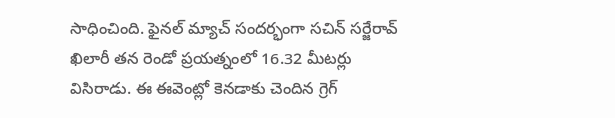సాధించింది. ఫైనల్ మ్యాచ్ సందర్భంగా సచిన్ సర్జేరావ్ ఖిలారీ తన రెండో ప్రయత్నంలో 16.32 మీటర్లు విసిరాడు. ఈ ఈవెంట్లో కెనడాకు చెందిన గ్రెగ్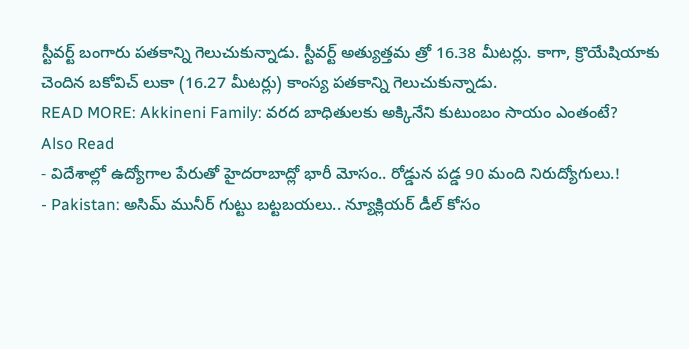స్టీవర్ట్ బంగారు పతకాన్ని గెలుచుకున్నాడు. స్టీవర్ట్ అత్యుత్తమ త్రో 16.38 మీటర్లు. కాగా, క్రొయేషియాకు చెందిన బకోవిచ్ లుకా (16.27 మీటర్లు) కాంస్య పతకాన్ని గెలుచుకున్నాడు.
READ MORE: Akkineni Family: వరద బాధితులకు అక్కినేని కుటుంబం సాయం ఎంతంటే?
Also Read
- విదేశాల్లో ఉద్యోగాల పేరుతో హైదరాబాద్లో భారీ మోసం.. రోడ్డున పడ్డ 90 మంది నిరుద్యోగులు.!
- Pakistan: అసిమ్ మునీర్ గుట్టు బట్టబయలు.. న్యూక్లియర్ డీల్ కోసం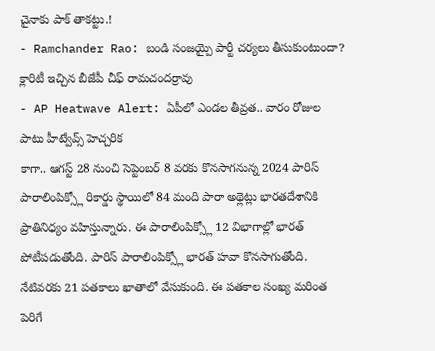చైనాకు పాక్ తాకట్టు.!
- Ramchander Rao: బండి సంజయ్పై పార్టీ చర్యలు తీసుకుంటుందా? క్లారిటీ ఇచ్చిన బీజేపీ చీఫ్ రామచందర్రావు
- AP Heatwave Alert: ఏపీలో ఎండల తీవ్రత.. వారం రోజుల పాటు హీట్వేవ్స్ హెచ్చరిక
కాగా.. ఆగస్ట్ 28 నుంచి సెప్టెంబర్ 8 వరకు కొనసాగనున్న 2024 పారిస్ పారాలింపిక్స్లో రికార్డు స్థాయిలో 84 మంది పారా అథ్లెట్లు భారతదేశానికి ప్రాతినిధ్యం వహిస్తున్నారు. ఈ పారాలింపిక్స్లో 12 విభాగాల్లో భారత్ పోటీపడుతోంది. పారిస్ పారాలింపిక్స్లో భారత్ హవా కొనసాగుతోంది. నేటివరకు 21 పతకాలు ఖాతాలో వేసుకుంది. ఈ పతకాల సంఖ్య మరింత పెరిగే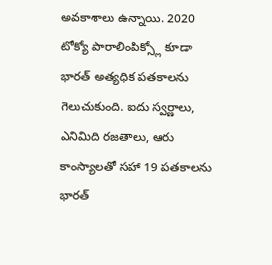అవకాశాలు ఉన్నాయి. 2020 టోక్యో పారాలింపిక్స్లో కూడా భారత్ అత్యధిక పతకాలను గెలుచుకుంది. ఐదు స్వర్ణాలు, ఎనిమిది రజతాలు, ఆరు కాంస్యాలతో సహా 19 పతకాలను భారత్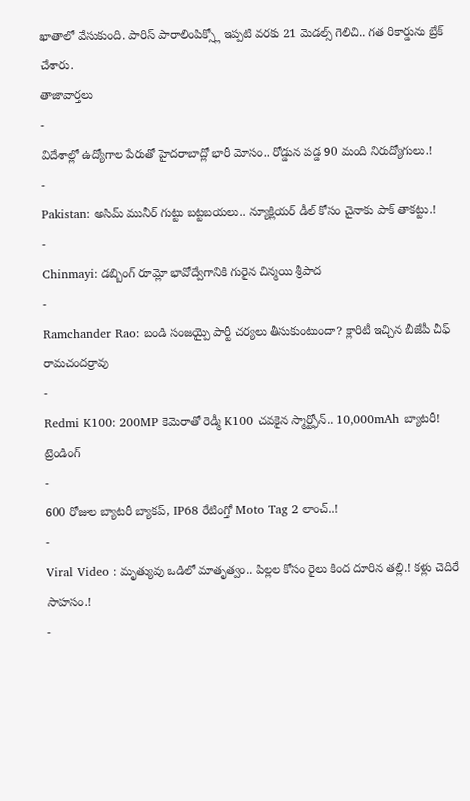ఖాతాలో వేసుకుంది. పారిస్ పారాలింపిక్స్లో ఇప్పటి వరకు 21 మెడల్స్ గెలిచి.. గత రికార్డును బ్రేక్ చేశారు.
తాజావార్తలు
-
విదేశాల్లో ఉద్యోగాల పేరుతో హైదరాబాద్లో భారీ మోసం.. రోడ్డున పడ్డ 90 మంది నిరుద్యోగులు.!
-
Pakistan: అసిమ్ మునీర్ గుట్టు బట్టబయలు.. న్యూక్లియర్ డీల్ కోసం చైనాకు పాక్ తాకట్టు.!
-
Chinmayi: డబ్బింగ్ రూమ్లో భావోద్వేగానికి గురైన చిన్మయి శ్రీపాద
-
Ramchander Rao: బండి సంజయ్పై పార్టీ చర్యలు తీసుకుంటుందా? క్లారిటీ ఇచ్చిన బీజేపీ చీఫ్ రామచందర్రావు
-
Redmi K100: 200MP కెమెరాతో రెడ్మీ K100 చవకైన స్మార్ట్ఫోన్.. 10,000mAh బ్యాటరీ!
ట్రెండింగ్
-
600 రోజుల బ్యాటరీ బ్యాకప్, IP68 రేటింగ్తో Moto Tag 2 లాంచ్..!
-
Viral Video : మృత్యువు ఒడిలో మాతృత్వం.. పిల్లల కోసం రైలు కింద దూరిన తల్లి.! కళ్లు చెదిరే సాహసం.!
-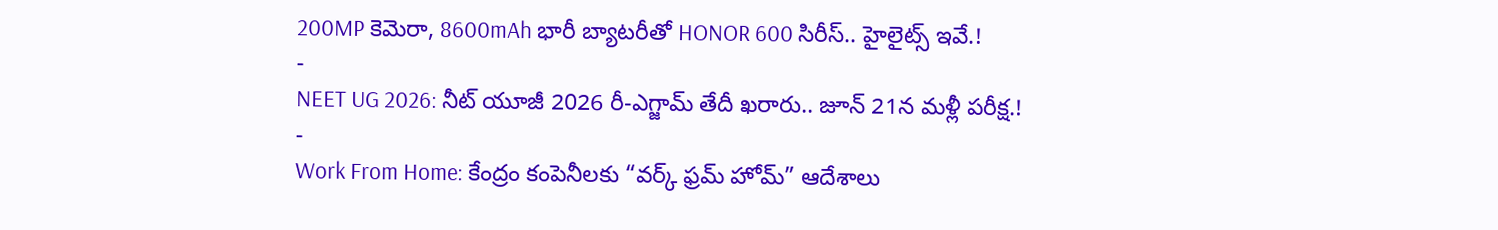200MP కెమెరా, 8600mAh భారీ బ్యాటరీతో HONOR 600 సిరీస్.. హైలైట్స్ ఇవే.!
-
NEET UG 2026: నీట్ యూజీ 2026 రీ-ఎగ్జామ్ తేదీ ఖరారు.. జూన్ 21న మళ్లీ పరీక్ష.!
-
Work From Home: కేంద్రం కంపెనీలకు “వర్క్ ఫ్రమ్ హోమ్” ఆదేశాలు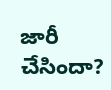జారీ చేసిందా?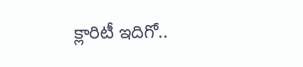క్లారిటీ ఇదిగో..